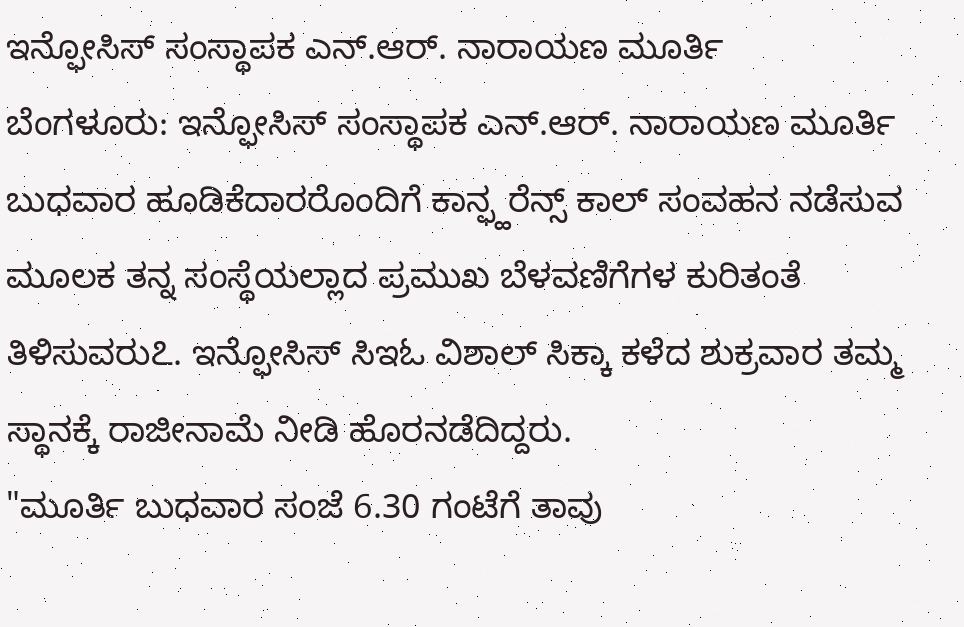ಇನ್ಫೋಸಿಸ್ ಸಂಸ್ಥಾಪಕ ಎನ್.ಆರ್. ನಾರಾಯಣ ಮೂರ್ತಿ
ಬೆಂಗಳೂರು: ಇನ್ಫೋಸಿಸ್ ಸಂಸ್ಥಾಪಕ ಎನ್.ಆರ್. ನಾರಾಯಣ ಮೂರ್ತಿ ಬುಧವಾರ ಹೂಡಿಕೆದಾರರೊಂದಿಗೆ ಕಾನ್ಫ್ಹರೆನ್ಸ್ ಕಾಲ್ ಸಂವಹನ ನಡೆಸುವ ಮೂಲಕ ತನ್ನ ಸಂಸ್ಥೆಯಲ್ಲಾದ ಪ್ರಮುಖ ಬೆಳವಣಿಗೆಗಳ ಕುರಿತಂತೆ ತಿಳಿಸುವರು೭. ಇನ್ಫೋಸಿಸ್ ಸಿಇಓ ವಿಶಾಲ್ ಸಿಕ್ಕಾ ಕಳೆದ ಶುಕ್ರವಾರ ತಮ್ಮ ಸ್ಥಾನಕ್ಕೆ ರಾಜೀನಾಮೆ ನೀಡಿ ಹೊರನಡೆದಿದ್ದರು.
"ಮೂರ್ತಿ ಬುಧವಾರ ಸಂಜೆ 6.30 ಗಂಟೆಗೆ ತಾವು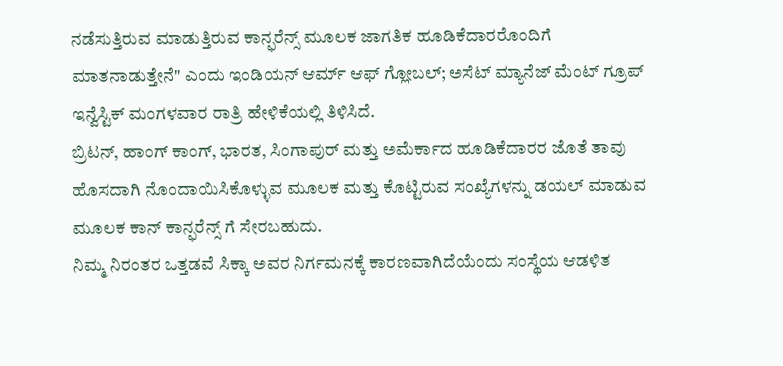ನಡೆಸುತ್ತಿರುವ ಮಾಡುತ್ತಿರುವ ಕಾನ್ಫರೆನ್ಸ್ ಮೂಲಕ ಜಾಗತಿಕ ಹೂಡಿಕೆದಾರರೊಂದಿಗೆ ಮಾತನಾಡುತ್ತೇನೆ" ಎಂದು ಇಂಡಿಯನ್ ಆರ್ಮ್ ಆಫ್ ಗ್ಲೋಬಲ್; ಅಸೆಟ್ ಮ್ಯಾನೆಜ್ ಮೆಂಟ್ ಗ್ರೂಪ್ ಇನ್ವೆಸ್ಟಿಕ್ ಮಂಗಳವಾರ ರಾತ್ರಿ ಹೇಳಿಕೆಯಲ್ಲಿ ತಿಳಿಸಿದೆ.
ಬ್ರಿಟನ್, ಹಾಂಗ್ ಕಾಂಗ್, ಭಾರತ, ಸಿಂಗಾಪುರ್ ಮತ್ತು ಅಮೆರ್ಕಾದ ಹೂಡಿಕೆದಾರರ ಜೊತೆ ತಾವು ಹೊಸದಾಗಿ ನೊಂದಾಯಿಸಿಕೊಳ್ಳುವ ಮೂಲಕ ಮತ್ತು ಕೊಟ್ಟಿರುವ ಸಂಖ್ಯೆಗಳನ್ನು ಡಯಲ್ ಮಾಡುವ ಮೂಲಕ ಕಾನ್ ಕಾನ್ಫರೆನ್ಸ್ ಗೆ ಸೇರಬಹುದು.
ನಿಮ್ಮ ನಿರಂತರ ಒತ್ತಡವೆ ಸಿಕ್ಕಾ ಅವರ ನಿರ್ಗಮನಕ್ಕೆ ಕಾರಣವಾಗಿದೆಯೆಂದು ಸಂಸ್ಥೆಯ ಆಡಳಿತ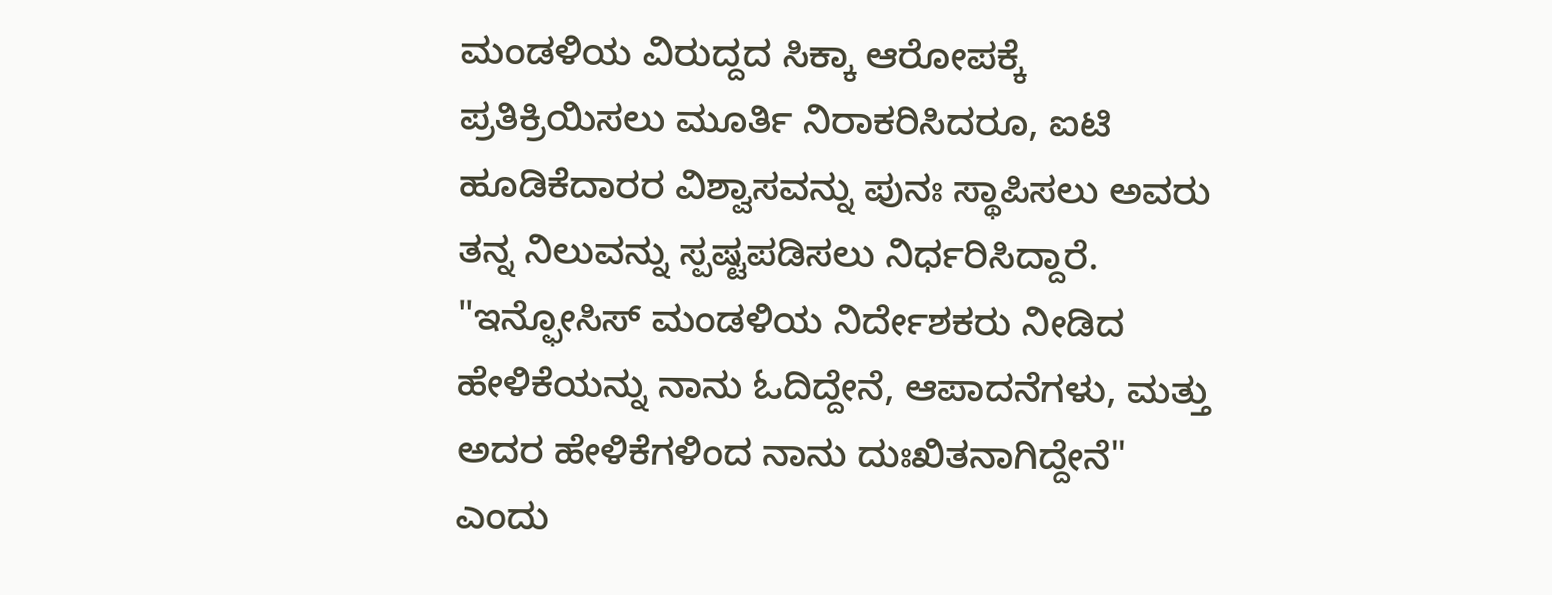ಮಂಡಳಿಯ ವಿರುದ್ದದ ಸಿಕ್ಕಾ ಆರೋಪಕ್ಕೆ ಪ್ರತಿಕ್ರಿಯಿಸಲು ಮೂರ್ತಿ ನಿರಾಕರಿಸಿದರೂ, ಐಟಿ ಹೂಡಿಕೆದಾರರ ವಿಶ್ವಾಸವನ್ನು ಪುನಃ ಸ್ಥಾಪಿಸಲು ಅವರು ತನ್ನ ನಿಲುವನ್ನು ಸ್ಪಷ್ಟಪಡಿಸಲು ನಿರ್ಧರಿಸಿದ್ದಾರೆ.
"ಇನ್ಫೋಸಿಸ್ ಮಂಡಳಿಯ ನಿರ್ದೇಶಕರು ನೀಡಿದ ಹೇಳಿಕೆಯನ್ನು ನಾನು ಓದಿದ್ದೇನೆ, ಆಪಾದನೆಗಳು, ಮತ್ತು ಅದರ ಹೇಳಿಕೆಗಳಿಂದ ನಾನು ದುಃಖಿತನಾಗಿದ್ದೇನೆ" ಎಂದು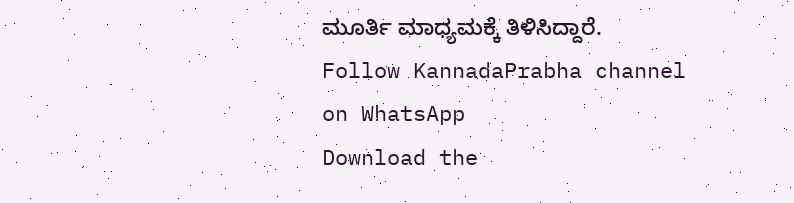ಮೂರ್ತಿ ಮಾಧ್ಯಮಕ್ಕೆ ತಿಳಿಸಿದ್ದಾರೆ.
Follow KannadaPrabha channel on WhatsApp
Download the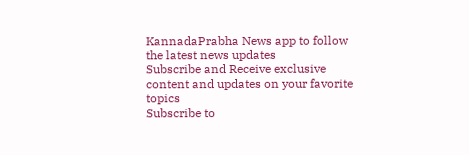KannadaPrabha News app to follow the latest news updates
Subscribe and Receive exclusive content and updates on your favorite topics
Subscribe to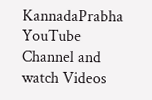KannadaPrabha YouTube Channel and watch Videos